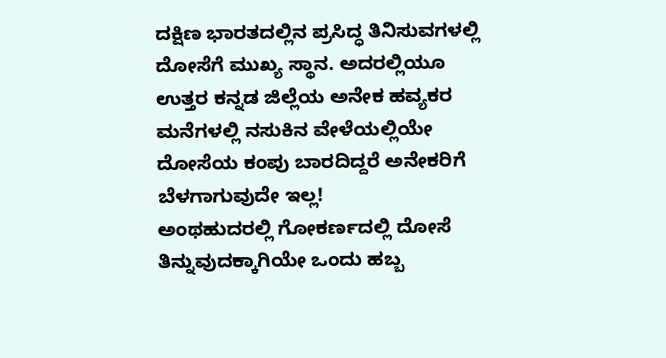ದಕ್ಷಿಣ ಭಾರತದಲ್ಲಿನ ಪ್ರಸಿದ್ಧ ತಿನಿಸುವಗಳಲ್ಲಿ ದೋಸೆಗೆ ಮುಖ್ಯ ಸ್ಥಾನ. ಅದರಲ್ಲಿಯೂ ಉತ್ತರ ಕನ್ನಡ ಜಿಲ್ಲೆಯ ಅನೇಕ ಹವ್ಯಕರ ಮನೆಗಳಲ್ಲಿ ನಸುಕಿನ ವೇಳೆಯಲ್ಲಿಯೇ ದೋಸೆಯ ಕಂಪು ಬಾರದಿದ್ದರೆ ಅನೇಕರಿಗೆ ಬೆಳಗಾಗುವುದೇ ಇಲ್ಲ!
ಅಂಥಹುದರಲ್ಲಿ ಗೋಕರ್ಣದಲ್ಲಿ ದೋಸೆ ತಿನ್ನುವುದಕ್ಕಾಗಿಯೇ ಒಂದು ಹಬ್ಬ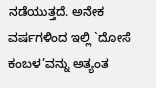ನಡೆಯುತ್ತದೆ. ಅನೇಕ ವರ್ಷಗಳಿಂದ ಇಲ್ಲಿ `ದೋಸೆ ಕಂಬಳ’ವನ್ನು ಅತ್ಯಂತ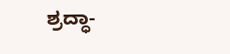ಶ್ರದ್ಧಾ-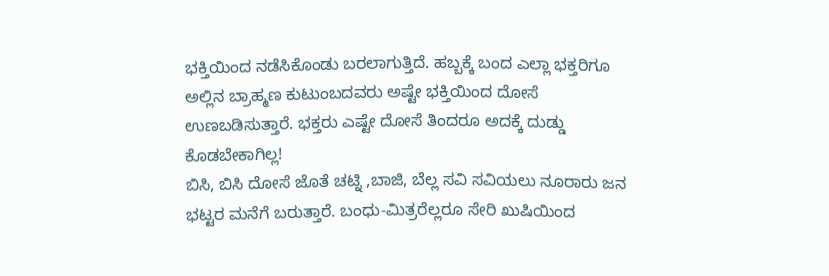ಭಕ್ತಿಯಿಂದ ನಡೆಸಿಕೊಂಡು ಬರಲಾಗುತ್ತಿದೆ. ಹಬ್ಬಕ್ಕೆ ಬಂದ ಎಲ್ಲಾ ಭಕ್ತರಿಗೂ ಅಲ್ಲಿನ ಬ್ರಾಹ್ಮಣ ಕುಟುಂಬದವರು ಅಷ್ಟೇ ಭಕ್ತಿಯಿಂದ ದೋಸೆ ಉಣಬಡಿಸುತ್ತಾರೆ. ಭಕ್ತರು ಎಷ್ಟೇ ದೋಸೆ ತಿಂದರೂ ಅದಕ್ಕೆ ದುಡ್ಡು ಕೊಡಬೇಕಾಗಿಲ್ಲ!
ಬಿಸಿ, ಬಿಸಿ ದೋಸೆ ಜೊತೆ ಚಟ್ನಿ ,ಬಾಜಿ, ಬೆಲ್ಲ ಸವಿ ಸವಿಯಲು ನೂರಾರು ಜನ ಭಟ್ಟರ ಮನೆಗೆ ಬರುತ್ತಾರೆ. ಬಂಧು-ಮಿತ್ರರೆಲ್ಲರೂ ಸೇರಿ ಖುಷಿಯಿಂದ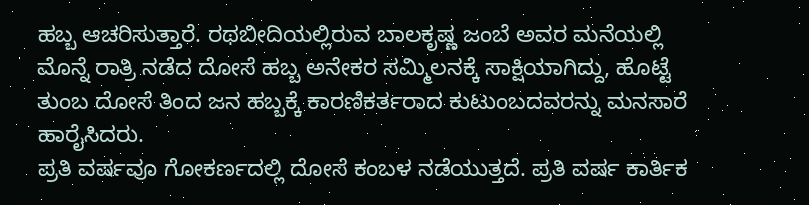ಹಬ್ಬ ಆಚರಿಸುತ್ತಾರೆ. ರಥಬೀದಿಯಲ್ಲಿರುವ ಬಾಲಕೃಷ್ಣ ಜಂಬೆ ಅವರ ಮನೆಯಲ್ಲಿ ಮೊನ್ನೆ ರಾತ್ರಿ ನಡೆದ ದೋಸೆ ಹಬ್ಬ ಅನೇಕರ ಸಮ್ಮಿಲನಕ್ಕೆ ಸಾಕ್ಷಿಯಾಗಿದ್ದು, ಹೊಟ್ಟೆ ತುಂಬ ದೋಸೆ ತಿಂದ ಜನ ಹಬ್ಬಕ್ಕೆ ಕಾರಣಿಕರ್ತರಾದ ಕುಟುಂಬದವರನ್ನು ಮನಸಾರೆ ಹಾರೈಸಿದರು.
ಪ್ರತಿ ವರ್ಷವೂ ಗೋಕರ್ಣದಲ್ಲಿ ದೋಸೆ ಕಂಬಳ ನಡೆಯುತ್ತದೆ. ಪ್ರತಿ ವರ್ಷ ಕಾರ್ತಿಕ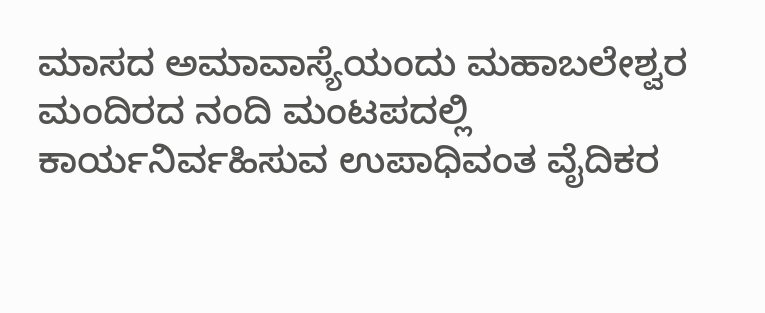ಮಾಸದ ಅಮಾವಾಸ್ಯೆಯಂದು ಮಹಾಬಲೇಶ್ವರ ಮಂದಿರದ ನಂದಿ ಮಂಟಪದಲ್ಲಿ ಕಾರ್ಯನಿರ್ವಹಿಸುವ ಉಪಾಧಿವಂತ ವೈದಿಕರ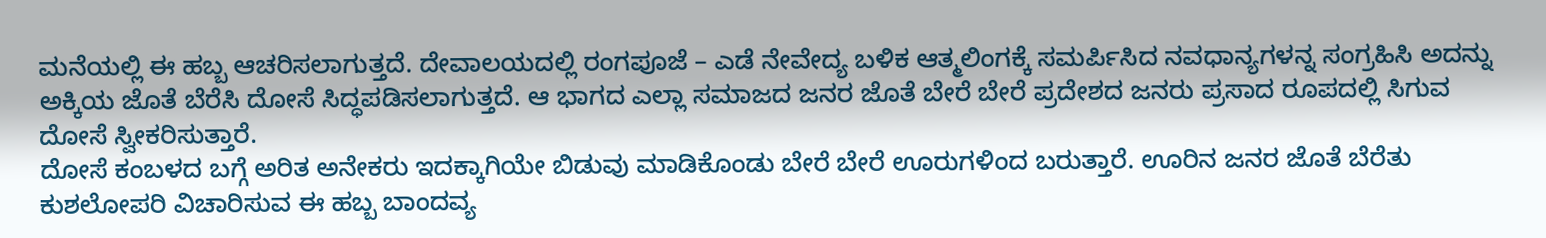ಮನೆಯಲ್ಲಿ ಈ ಹಬ್ಬ ಆಚರಿಸಲಾಗುತ್ತದೆ. ದೇವಾಲಯದಲ್ಲಿ ರಂಗಪೂಜೆ – ಎಡೆ ನೇವೇದ್ಯ ಬಳಿಕ ಆತ್ಮಲಿಂಗಕ್ಕೆ ಸಮರ್ಪಿಸಿದ ನವಧಾನ್ಯಗಳನ್ನ ಸಂಗ್ರಹಿಸಿ ಅದನ್ನು ಅಕ್ಕಿಯ ಜೊತೆ ಬೆರೆಸಿ ದೋಸೆ ಸಿದ್ಧಪಡಿಸಲಾಗುತ್ತದೆ. ಆ ಭಾಗದ ಎಲ್ಲಾ ಸಮಾಜದ ಜನರ ಜೊತೆ ಬೇರೆ ಬೇರೆ ಪ್ರದೇಶದ ಜನರು ಪ್ರಸಾದ ರೂಪದಲ್ಲಿ ಸಿಗುವ ದೋಸೆ ಸ್ವೀಕರಿಸುತ್ತಾರೆ.
ದೋಸೆ ಕಂಬಳದ ಬಗ್ಗೆ ಅರಿತ ಅನೇಕರು ಇದಕ್ಕಾಗಿಯೇ ಬಿಡುವು ಮಾಡಿಕೊಂಡು ಬೇರೆ ಬೇರೆ ಊರುಗಳಿಂದ ಬರುತ್ತಾರೆ. ಊರಿನ ಜನರ ಜೊತೆ ಬೆರೆತು ಕುಶಲೋಪರಿ ವಿಚಾರಿಸುವ ಈ ಹಬ್ಬ ಬಾಂದವ್ಯ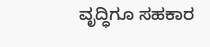ವೃದ್ಧಿಗೂ ಸಹಕಾರ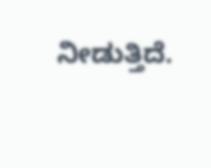ನೀಡುತ್ತಿದೆ.